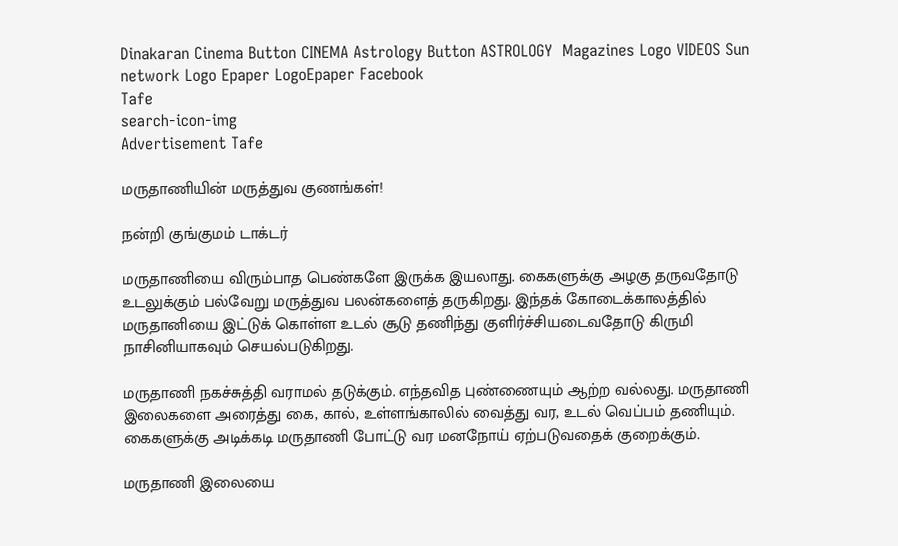Dinakaran Cinema Button CINEMA Astrology Button ASTROLOGY  Magazines Logo VIDEOS Sun network Logo Epaper LogoEpaper Facebook
Tafe
search-icon-img
Advertisement Tafe

மருதாணியின் மருத்துவ குணங்கள்!

நன்றி குங்குமம் டாக்டர்

மருதாணியை விரும்பாத பெண்களே இருக்க இயலாது. கைகளுக்கு அழகு தருவதோடு உடலுக்கும் பல்வேறு மருத்துவ பலன்களைத் தருகிறது. இந்தக் கோடைக்காலத்தில் மருதானியை இட்டுக் கொள்ள உடல் சூடு தணிந்து குளிர்ச்சியடைவதோடு கிருமி நாசினியாகவும் செயல்படுகிறது.

மருதாணி நகச்சுத்தி வராமல் தடுக்கும். எந்தவித புண்ணையும் ஆற்ற வல்லது. மருதாணி இலைகளை அரைத்து கை, கால், உள்ளங்காலில் வைத்து வர, உடல் வெப்பம் தணியும். கைகளுக்கு அடிக்கடி மருதாணி போட்டு வர மனநோய் ஏற்படுவதைக் குறைக்கும்.

மருதாணி இலையை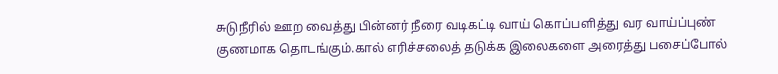சுடுநீரில் ஊற வைத்து பின்னர் நீரை வடிகட்டி வாய் கொப்பளித்து வர வாய்ப்புண் குணமாக தொடங்கும்.கால் எரிச்சலைத் தடுக்க இலைகளை அரைத்து பசைப்போல்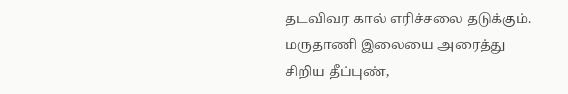தடவிவர கால் எரிச்சலை தடுக்கும். மருதாணி இலையை அரைத்து சிறிய தீப்புண்,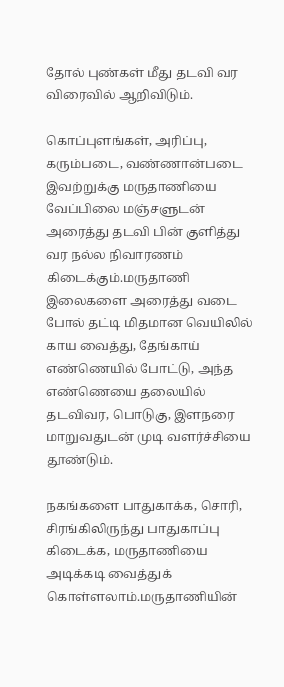தோல் புண்கள் மீது தடவி வர விரைவில் ஆறிவிடும்.

கொப்புளங்கள், அரிப்பு, கரும்படை, வண்ணான்படை இவற்றுக்கு மருதாணியை வேப்பிலை மஞ்சளுடன் அரைத்து தடவி பின் குளித்து வர நல்ல நிவாரணம் கிடைக்கும்.மருதாணி இலைகளை அரைத்து வடை போல் தட்டி மிதமான வெயிலில் காய வைத்து, தேங்காய் எண்ணெயில் போட்டு, அந்த எண்ணெயை தலையில் தடவிவர, பொடுகு, இளநரை மாறுவதுடன் முடி வளர்ச்சியை தூண்டும்.

நகங்களை பாதுகாக்க, சொரி, சிரங்கிலிருந்து பாதுகாப்பு கிடைக்க, மருதாணியை அடிக்கடி வைத்துக் கொள்ளலாம்.மருதாணியின்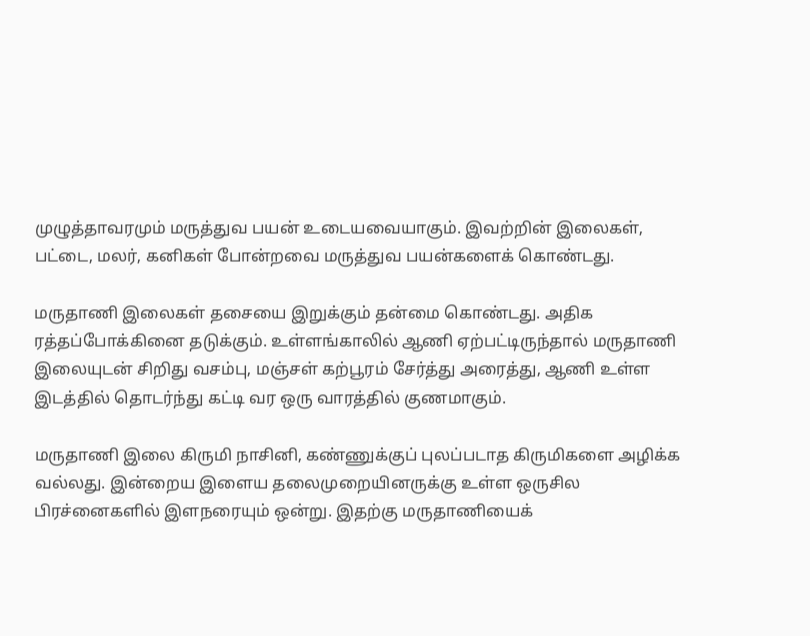முழுத்தாவரமும் மருத்துவ பயன் உடையவையாகும். இவற்றின் இலைகள், பட்டை, மலர், கனிகள் போன்றவை மருத்துவ பயன்களைக் கொண்டது.

மருதாணி இலைகள் தசையை இறுக்கும் தன்மை கொண்டது. அதிக ரத்தப்போக்கினை தடுக்கும். உள்ளங்காலில் ஆணி ஏற்பட்டிருந்தால் மருதாணி இலையுடன் சிறிது வசம்பு, மஞ்சள் கற்பூரம் சேர்த்து அரைத்து, ஆணி உள்ள இடத்தில் தொடர்ந்து கட்டி வர ஒரு வாரத்தில் குணமாகும்.

மருதாணி இலை கிருமி நாசினி, கண்ணுக்குப் புலப்படாத கிருமிகளை அழிக்க வல்லது. இன்றைய இளைய தலைமுறையினருக்கு உள்ள ஒருசில பிரச்னைகளில் இளநரையும் ஒன்று. இதற்கு மருதாணியைக்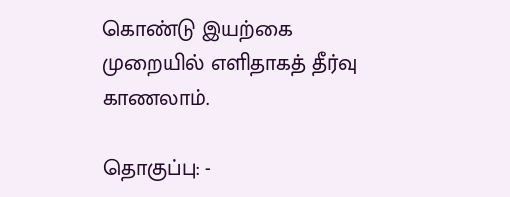கொண்டு இயற்கை முறையில் எளிதாகத் தீர்வு காணலாம்.

தொகுப்பு: -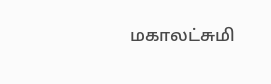மகாலட்சுமி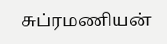சுப்ரமணியன்